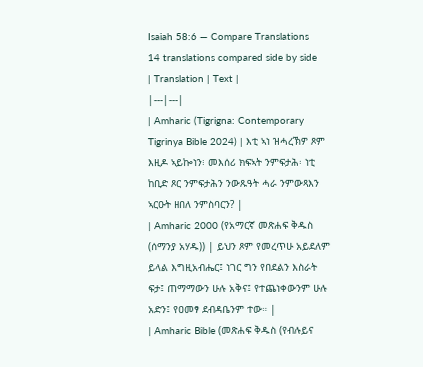Isaiah 58:6 — Compare Translations
14 translations compared side by side
| Translation | Text |
|---|---|
| Amharic (Tigrigna: Contemporary Tigrinya Bible 2024) | እቲ ኣነ ዝሓረኽዎ ጾም እዚዶ ኣይኰነን፧ መእሰሪ ክፍኣት ንምፍታሕ፡ ነቲ ከቢድ ጾር ንምፍታሕን ንውጹዓት ሓራ ንምውጻእን ኣርዑት ዘበለ ንምስባርን? |
| Amharic 2000 (የአማርኛ መጽሐፍ ቅዱስ (ሰማንያ አሃዱ)) | ይህን ጾም የመረጥሁ አይደለም ይላል እግዚአብሔር፤ ነገር ግን የበደልን እስራት ፍታ፤ ጠማማውን ሁሉ አቅና፤ የተጨነቀውንም ሁሉ አድን፤ የዐመፃ ደብዳቤንም ተው። |
| Amharic Bible (መጽሐፍ ቅዱስ (የብሉይና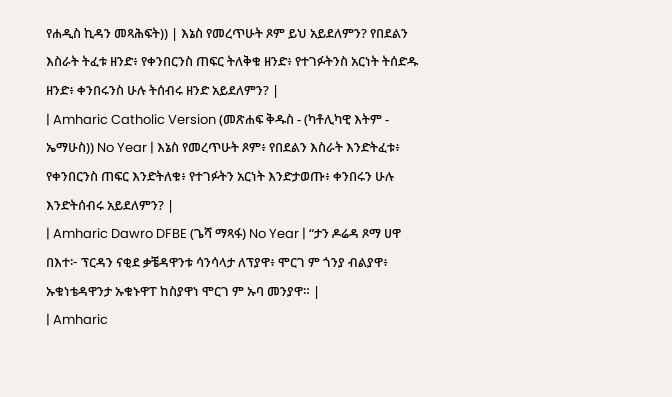የሐዲስ ኪዳን መጻሕፍት)) | እኔስ የመረጥሁት ጾም ይህ አይደለምን? የበደልን እስራት ትፈቱ ዘንድ፥ የቀንበርንስ ጠፍር ትለቅቁ ዘንድ፥ የተገፉትንስ አርነት ትሰድዱ ዘንድ፥ ቀንበሩንስ ሁሉ ትሰብሩ ዘንድ አይደለምን? |
| Amharic Catholic Version (መጽሐፍ ቅዱስ - (ካቶሊካዊ እትም - ኤማሁስ)) No Year | እኔስ የመረጥሁት ጾም፥ የበደልን እስራት እንድትፈቱ፥ የቀንበርንስ ጠፍር እንድትለቁ፥ የተገፉትን አርነት እንድታወጡ፥ ቀንበሩን ሁሉ እንድትሰብሩ አይደለምን? |
| Amharic Dawro DFBE (ጌሻ ማጻፋ) No Year | “ታን ዶሬዳ ጾማ ሀዋ በእተ፦ ፕርዳን ናቂደ ቃቼዳዋንቱ ሳንሳላታ ለፕያዋ፥ ሞርገ ም ጎንያ ብልያዋ፥ ኡቁነቴዳዋንታ ኡቁኑዋፐ ከስያዋነ ሞርገ ም ኡባ መንያዋ። |
| Amharic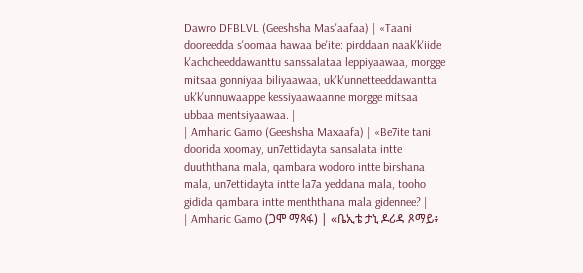Dawro DFBLVL (Geeshsha Mas'aafaa) | «Taani dooreedda s'oomaa hawaa be'ite: pirddaan naak'k'iide k'achcheeddawanttu sanssalataa leppiyaawaa, morgge mitsaa gonniyaa biliyaawaa, uk'k'unnetteeddawantta uk'k'unnuwaappe kessiyaawaanne morgge mitsaa ubbaa mentsiyaawaa. |
| Amharic Gamo (Geeshsha Maxaafa) | «Be7ite tani doorida xoomay, un7ettidayta sansalata intte duuththana mala, qambara wodoro intte birshana mala, un7ettidayta intte la7a yeddana mala, tooho gidida qambara intte menththana mala gidennee? |
| Amharic Gamo (ጋሞ ማጻፋ) | «ቤኢቴ ታኒ ዶሪዳ ጾማይ፥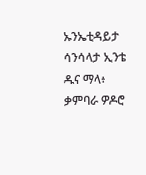ኡንኤቲዳይታ ሳንሳላታ ኢንቴ ዱና ማላ፥ ቃምባራ ዎዶሮ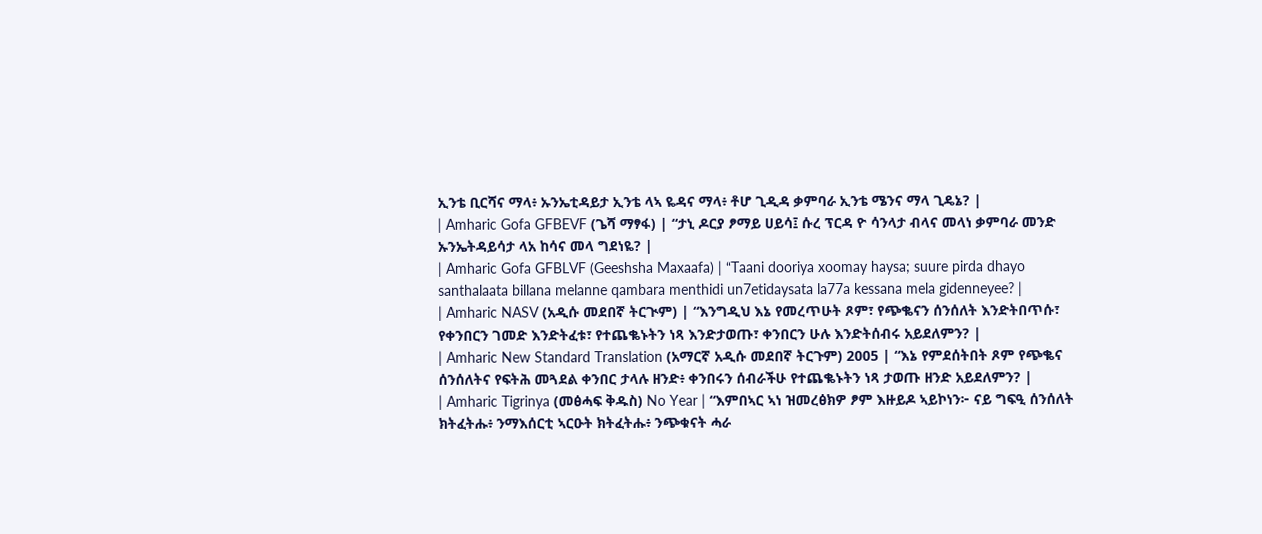ኢንቴ ቢርሻና ማላ፥ ኡንኤቲዳይታ ኢንቴ ላኣ ዬዳና ማላ፥ ቶሆ ጊዲዳ ቃምባራ ኢንቴ ሜንና ማላ ጊዴኔ? |
| Amharic Gofa GFBEVF (ጌሻ ማፃፋ) | “ታኒ ዶርያ ፆማይ ሀይሳ፤ ሱረ ፕርዳ ዮ ሳንላታ ብላና መላነ ቃምባራ መንድ ኡንኤትዳይሳታ ላአ ከሳና መላ ግደነዬ? |
| Amharic Gofa GFBLVF (Geeshsha Maxaafa) | “Taani dooriya xoomay haysa; suure pirda dhayo santhalaata billana melanne qambara menthidi un7etidaysata la77a kessana mela gidenneyee? |
| Amharic NASV (አዲሱ መደበኛ ትርጒም) | “እንግዲህ እኔ የመረጥሁት ጾም፣ የጭቈናን ሰንሰለት እንድትበጥሱ፣ የቀንበርን ገመድ እንድትፈቱ፣ የተጨቈኑትን ነጻ እንድታወጡ፣ ቀንበርን ሁሉ እንድትሰብሩ አይደለምን? |
| Amharic New Standard Translation (አማርኛ አዲሱ መደበኛ ትርጉም) 2005 | “እኔ የምደሰትበት ጾም የጭቈና ሰንሰለትና የፍትሕ መጓደል ቀንበር ታላሉ ዘንድ፥ ቀንበሩን ሰብራችሁ የተጨቈኑትን ነጻ ታወጡ ዘንድ አይደለምን? |
| Amharic Tigrinya (መፅሓፍ ቅዱስ) No Year | “እምበኣር ኣነ ዝመረፅክዎ ፆም እዙይዶ ኣይኮነን፦ ናይ ግፍዒ ሰንሰለት ክትፈትሑ፥ ንማእሰርቲ ኣርዑት ክትፈትሑ፥ ንጭቁናት ሓራ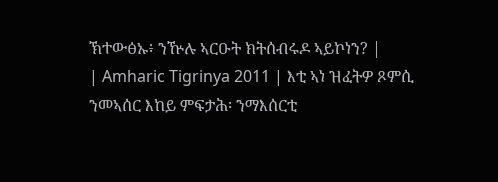ኽተውፅኡ፥ ንዅሉ ኣርዑት ክትሰብሩዶ ኣይኮነን? |
| Amharic Tigrinya 2011 | እቲ ኣነ ዝፈትዎ ጾምሲ ንመኣሰር እከይ ምፍታሕ፡ ንማእሰርቲ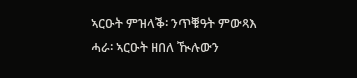ኣርዑት ምዝላቕ፡ ንጥቑዓት ምውጻእ ሓራ፡ ኣርዑት ዘበለ ዂሉውን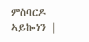ምስባርዶ ኣይኰነን |